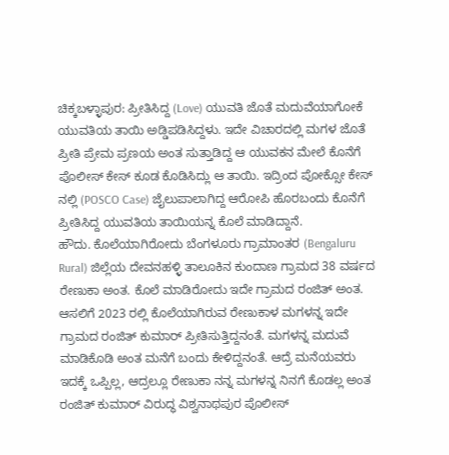ಚಿಕ್ಕಬಳ್ಳಾಪುರ: ಪ್ರೀತಿಸಿದ್ದ (Love) ಯುವತಿ ಜೊತೆ ಮದುವೆಯಾಗೋಕೆ ಯುವತಿಯ ತಾಯಿ ಅಡ್ಡಿಪಡಿಸಿದ್ದಳು. ಇದೇ ವಿಚಾರದಲ್ಲಿ ಮಗಳ ಜೊತೆ ಪ್ರೀತಿ ಪ್ರೇಮ ಪ್ರಣಯ ಅಂತ ಸುತ್ತಾಡಿದ್ದ ಆ ಯುವಕನ ಮೇಲೆ ಕೊನೆಗೆ ಪೊಲೀಸ್ ಕೇಸ್ ಕೂಡ ಕೊಡಿಸಿದ್ಲು ಆ ತಾಯಿ. ಇದ್ರಿಂದ ಪೋಕ್ಸೋ ಕೇಸ್ ನಲ್ಲಿ (POSCO Case) ಜೈಲುಪಾಲಾಗಿದ್ದ ಆರೋಪಿ ಹೊರಬಂದು ಕೊನೆಗೆ ಪ್ರೀತಿಸಿದ್ದ ಯುವತಿಯ ತಾಯಿಯನ್ನ ಕೊಲೆ ಮಾಡಿದ್ದಾನೆ.
ಹೌದು. ಕೊಲೆಯಾಗಿರೋದು ಬೆಂಗಳೂರು ಗ್ರಾಮಾಂತರ (Bengaluru Rural) ಜಿಲ್ಲೆಯ ದೇವನಹಳ್ಳಿ ತಾಲೂಕಿನ ಕುಂದಾಣ ಗ್ರಾಮದ 38 ವರ್ಷದ ರೇಣುಕಾ ಅಂತ. ಕೊಲೆ ಮಾಡಿರೋದು ಇದೇ ಗ್ರಾಮದ ರಂಜಿತ್ ಅಂತ. ಆಸಲಿಗೆ 2023 ರಲ್ಲಿ ಕೊಲೆಯಾಗಿರುವ ರೇಣುಕಾಳ ಮಗಳನ್ನ ಇದೇ ಗ್ರಾಮದ ರಂಜಿತ್ ಕುಮಾರ್ ಪ್ರೀತಿಸುತ್ತಿದ್ದನಂತೆ. ಮಗಳನ್ನ ಮದುವೆ ಮಾಡಿಕೊಡಿ ಅಂತ ಮನೆಗೆ ಬಂದು ಕೇಳಿದ್ದನಂತೆ. ಆದ್ರೆ ಮನೆಯವರು ಇದಕ್ಕೆ ಒಪ್ಪಿಲ್ಲ, ಆದ್ರಲ್ಲೂ ರೇಣುಕಾ ನನ್ನ ಮಗಳನ್ನ ನಿನಗೆ ಕೊಡಲ್ಲ ಅಂತ ರಂಜಿತ್ ಕುಮಾರ್ ವಿರುದ್ಧ ವಿಶ್ವನಾಥಪುರ ಪೊಲೀಸ್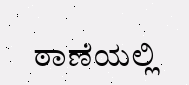ಠಾಣೆಯಲ್ಲಿ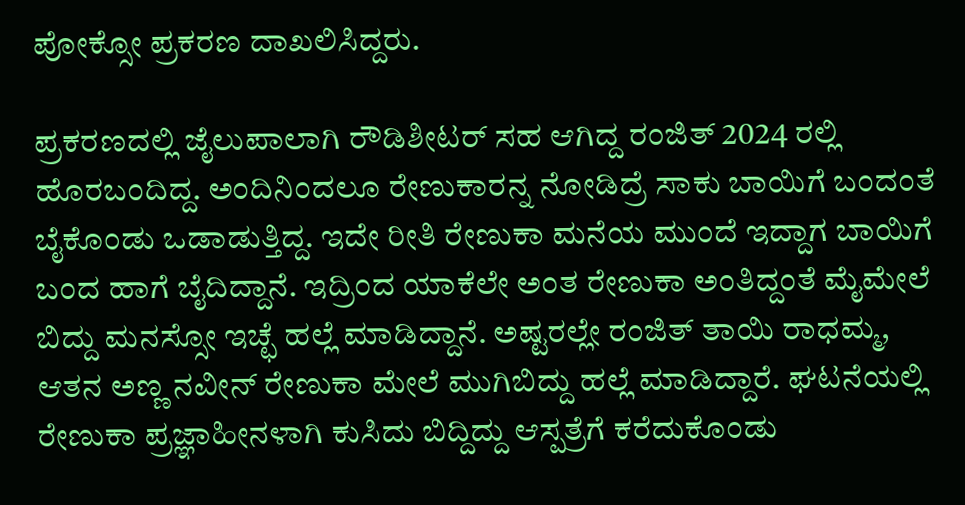ಪೋಕ್ಸೋ ಪ್ರಕರಣ ದಾಖಲಿಸಿದ್ದರು.

ಪ್ರಕರಣದಲ್ಲಿ ಜೈಲುಪಾಲಾಗಿ ರೌಡಿಶೀಟರ್ ಸಹ ಆಗಿದ್ದ ರಂಜಿತ್ 2024 ರಲ್ಲಿ ಹೊರಬಂದಿದ್ದ. ಅಂದಿನಿಂದಲೂ ರೇಣುಕಾರನ್ನ ನೋಡಿದ್ರೆ ಸಾಕು ಬಾಯಿಗೆ ಬಂದಂತೆ ಬೈಕೊಂಡು ಒಡಾಡುತ್ತಿದ್ದ. ಇದೇ ರೀತಿ ರೇಣುಕಾ ಮನೆಯ ಮುಂದೆ ಇದ್ದಾಗ ಬಾಯಿಗೆ ಬಂದ ಹಾಗೆ ಬೈದಿದ್ದಾನೆ. ಇದ್ರಿಂದ ಯಾಕೆಲೇ ಅಂತ ರೇಣುಕಾ ಅಂತಿದ್ದಂತೆ ಮೈಮೇಲೆ ಬಿದ್ದು ಮನಸ್ಸೋ ಇಚ್ಛೆ ಹಲ್ಲೆ ಮಾಡಿದ್ದಾನೆ. ಅಷ್ಟರಲ್ಲೇ ರಂಜಿತ್ ತಾಯಿ ರಾಧಮ್ಮ, ಆತನ ಅಣ್ಣ ನವೀನ್ ರೇಣುಕಾ ಮೇಲೆ ಮುಗಿಬಿದ್ದು ಹಲ್ಲೆ ಮಾಡಿದ್ದಾರೆ. ಘಟನೆಯಲ್ಲಿ ರೇಣುಕಾ ಪ್ರಜ್ಞಾಹೀನಳಾಗಿ ಕುಸಿದು ಬಿದ್ದಿದ್ದು ಆಸ್ಪತ್ರೆಗೆ ಕರೆದುಕೊಂಡು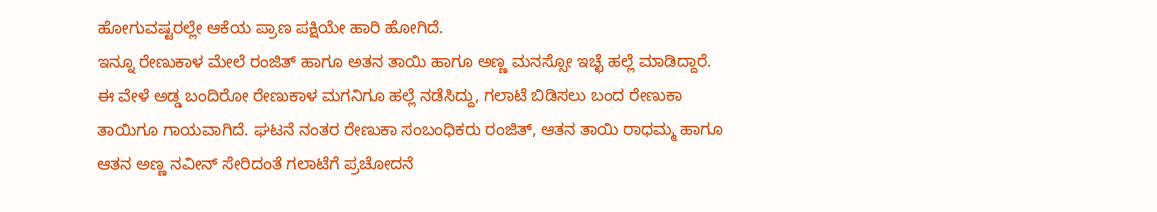ಹೋಗುವಷ್ಟರಲ್ಲೇ ಆಕೆಯ ಪ್ರಾಣ ಪಕ್ಷಿಯೇ ಹಾರಿ ಹೋಗಿದೆ.
ಇನ್ನೂ ರೇಣುಕಾಳ ಮೇಲೆ ರಂಜಿತ್ ಹಾಗೂ ಅತನ ತಾಯಿ ಹಾಗೂ ಅಣ್ಣ ಮನಸ್ಸೋ ಇಚ್ಛೆ ಹಲ್ಲೆ ಮಾಡಿದ್ದಾರೆ. ಈ ವೇಳೆ ಅಡ್ಡ ಬಂದಿರೋ ರೇಣುಕಾಳ ಮಗನಿಗೂ ಹಲ್ಲೆ ನಡೆಸಿದ್ದು, ಗಲಾಟೆ ಬಿಡಿಸಲು ಬಂದ ರೇಣುಕಾ ತಾಯಿಗೂ ಗಾಯವಾಗಿದೆ. ಘಟನೆ ನಂತರ ರೇಣುಕಾ ಸಂಬಂಧಿಕರು ರಂಜಿತ್, ಆತನ ತಾಯಿ ರಾಧಮ್ಮ ಹಾಗೂ ಆತನ ಅಣ್ಣ ನವೀನ್ ಸೇರಿದಂತೆ ಗಲಾಟೆಗೆ ಪ್ರಚೋದನೆ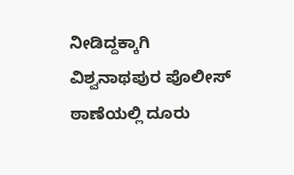ನೀಡಿದ್ದಕ್ಕಾಗಿ ವಿಶ್ವನಾಥಪುರ ಪೊಲೀಸ್ ಠಾಣೆಯಲ್ಲಿ ದೂರು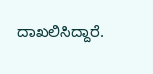ದಾಖಲಿಸಿದ್ದಾರೆ.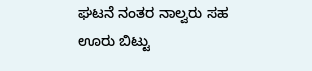ಘಟನೆ ನಂತರ ನಾಲ್ವರು ಸಹ ಊರು ಬಿಟ್ಟು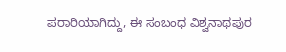ಪರಾರಿಯಾಗಿದ್ದು, ಈ ಸಂಬಂಧ ವಿಶ್ವನಾಥಪುರ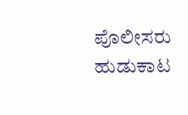ಪೊಲೀಸರು ಹುಡುಕಾಟ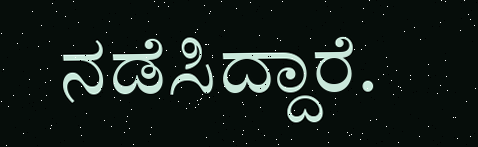ನಡೆಸಿದ್ದಾರೆ.